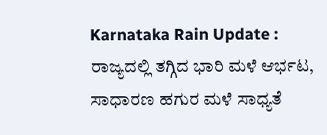Karnataka Rain Update : ರಾಜ್ಯದಲ್ಲಿ ತಗ್ಗಿದ ಭಾರಿ ಮಳೆ ಆರ್ಭಟ, ಸಾಧಾರಣ ಹಗುರ ಮಳೆ ಸಾಧ್ಯತೆ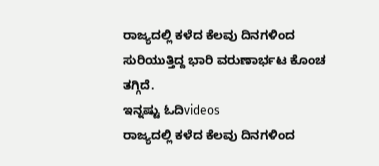ರಾಜ್ಯದಲ್ಲಿ ಕಳೆದ ಕೆಲವು ದಿನಗಳಿಂದ ಸುರಿಯುತ್ತಿದ್ದ ಭಾರಿ ವರುಣಾರ್ಭಟ ಕೊಂಚ ತಗ್ಗಿದೆ.
ಇನ್ನಷ್ಟು ಓದಿvideos
ರಾಜ್ಯದಲ್ಲಿ ಕಳೆದ ಕೆಲವು ದಿನಗಳಿಂದ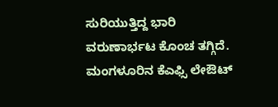ಸುರಿಯುತ್ತಿದ್ದ ಭಾರಿ ವರುಣಾರ್ಭಟ ಕೊಂಚ ತಗ್ಗಿದೆ.
ಮಂಗಳೂರಿನ ಕೆಎಫ್ಸಿ ಲೇಔಟ್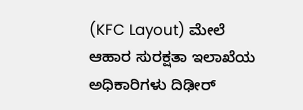(KFC Layout) ಮೇಲೆ ಆಹಾರ ಸುರಕ್ಷತಾ ಇಲಾಖೆಯ ಅಧಿಕಾರಿಗಳು ದಿಢೀರ್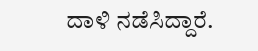ದಾಳಿ ನಡೆಸಿದ್ದಾರೆ.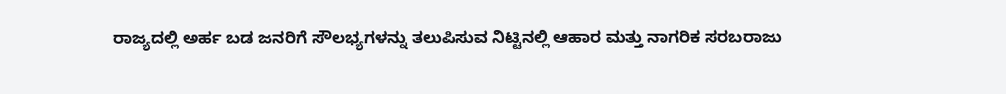ರಾಜ್ಯದಲ್ಲಿ ಅರ್ಹ ಬಡ ಜನರಿಗೆ ಸೌಲಭ್ಯಗಳನ್ನು ತಲುಪಿಸುವ ನಿಟ್ಟಿನಲ್ಲಿ ಆಹಾರ ಮತ್ತು ನಾಗರಿಕ ಸರಬರಾಜು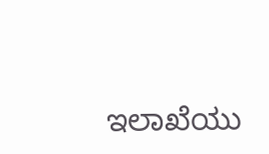ಇಲಾಖೆಯು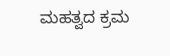ಮಹತ್ವದ ಕ್ರಮ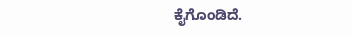ಕೈಗೊಂಡಿದೆ.